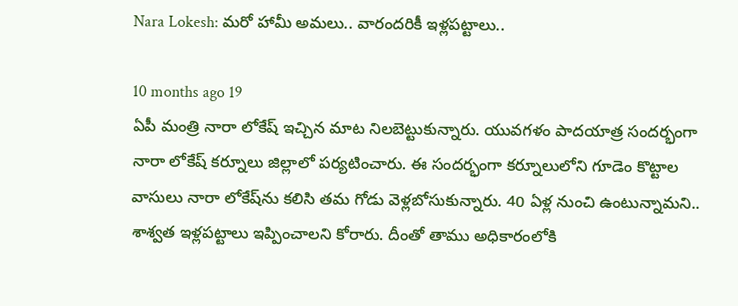Nara Lokesh: మరో హామీ అమలు.. వారందరికీ ఇళ్లపట్టాలు..

10 months ago 19
ఏపీ మంత్రి నారా లోకేష్ ఇచ్చిన మాట నిలబెట్టుకున్నారు. యువగళం పాదయాత్ర సందర్భంగా నారా లోకేష్ కర్నూలు జిల్లాలో పర్యటించారు. ఈ సందర్భంగా కర్నూలులోని గూడెం కొట్టాల వాసులు నారా లోకేష్‌ను కలిసి తమ గోడు వెళ్లబోసుకున్నారు. 40 ఏళ్ల నుంచి ఉంటున్నామని.. శాశ్వత ఇళ్లపట్టాలు ఇప్పించాలని కోరారు. దీంతో తాము అధికారంలోకి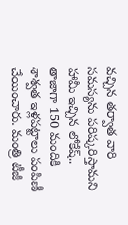వచ్చిన తర్వాత వారి సమస్యను పరిష్కరిస్తామని హామీ ఇచ్చిన లోకేష్.. తాజాగా 150 మందికి శాశ్వత ఇళ్లపట్టాలు పంపిణీ చేయించారు. మంత్రి టీజీ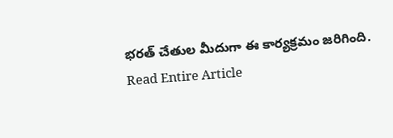భరత్ చేతుల మీదుగా ఈ కార్యక్రమం జరిగింది.
Read Entire Article